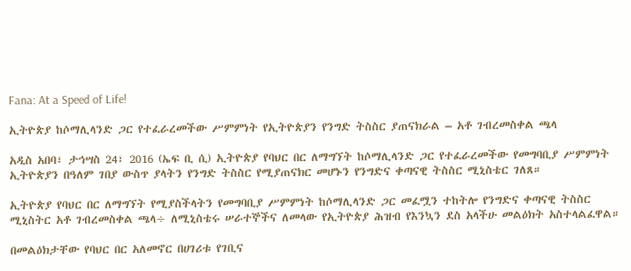Fana: At a Speed of Life!

ኢትዮጵያ ከሶማሊላንድ ጋር የተፈራረመችው ሥምምነት የኢትዮጵያን የንግድ ትስስር ያጠናክራል – አቶ ገብረመስቀል ጫላ

አዲስ አበባ፣ ታኅሣስ 24፣ 2016 (ኤፍ ቢ ሲ) ኢትዮጵያ የባህር በር ለማግኘት ከሶማሊላንድ ጋር የተፈራረመችው የመግባቢያ ሥምምነት ኢትዮጵያን በዓለም ገበያ ውስጥ ያላትን የንግድ ትስስር የሚያጠናክር መሆኑን የንግድና ቀጣናዊ ትስስር ሚኒስቴር ገለጸ።

ኢትዮጵያ የባህር በር ለማግኘት የሚያስችላትን የመግባቢያ ሥምምነት ከሶማሊላንድ ጋር መፈሟን ተከትሎ የንግድና ቀጣናዊ ትስስር ሚኒስትር አቶ ገብረመስቀል ጫላ÷ ለሚኒስቴሩ ሠራተኞችና ለመላው የኢትዮጵያ ሕዝብ የእንኳን ደስ አላችሁ መልዕክት አስተላልፈዋል።

በመልዕክታቸው የባህር በር አለመኖር በሀገሪቱ የገቢና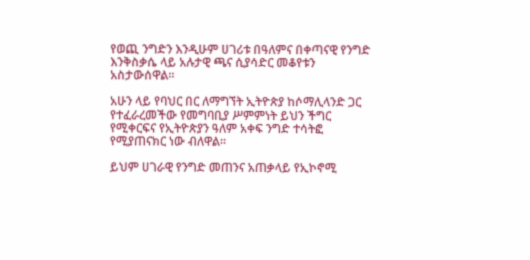የወጪ ንግድን እንዲሁም ሀገሪቱ በዓለምና በቀጣናዊ የንግድ እንቅስቃሴ ላይ አሉታዊ ጫና ሲያሳድር መቆየቱን አስታውሰዋል።

አሁን ላይ የባህር በር ለማግኘት ኢትዮጵያ ከሶማሊላንድ ጋር የተፈራረመችው የመግባቢያ ሥምምነት ይህን ችግር የሚቀርፍና የኢትዮጵያን ዓለም አቀፍ ንግድ ተሳትፎ የሚያጠናክር ነው ብለዋል።

ይህም ሀገራዊ የንግድ መጠንና አጠቃላይ የኢኮኖሚ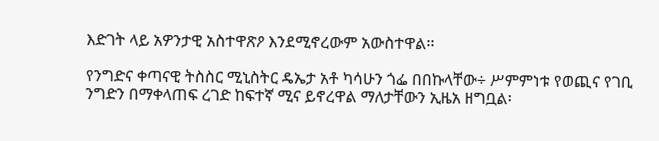እድገት ላይ አዎንታዊ አስተዋጽዖ እንደሚኖረውም አውስተዋል፡፡

የንግድና ቀጣናዊ ትስስር ሚኒስትር ዴኤታ አቶ ካሳሁን ጎፌ በበኩላቸው÷ ሥምምነቱ የወጪና የገቢ ንግድን በማቀላጠፍ ረገድ ከፍተኛ ሚና ይኖረዋል ማለታቸውን ኢዜአ ዘግቧል፡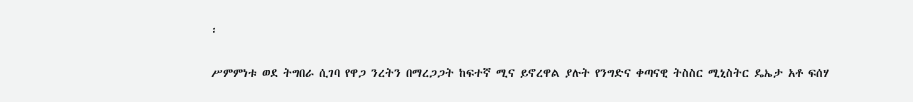፡

ሥምምነቱ ወደ ትግበራ ሲገባ የዋጋ ንረትን በማረጋጋት ከፍተኛ ሚና ይኖረዋል ያሉት የንግድና ቀጣናዊ ትስስር ሚኒስትር ዴኤታ አቶ ፍሰሃ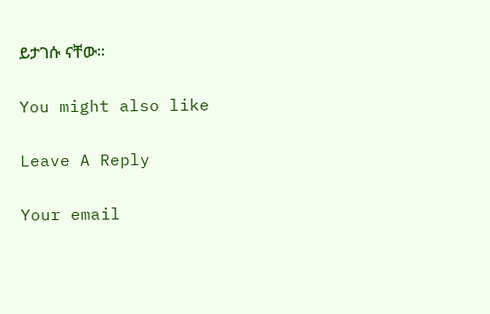ይታገሱ ናቸው።

You might also like

Leave A Reply

Your email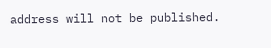address will not be published.